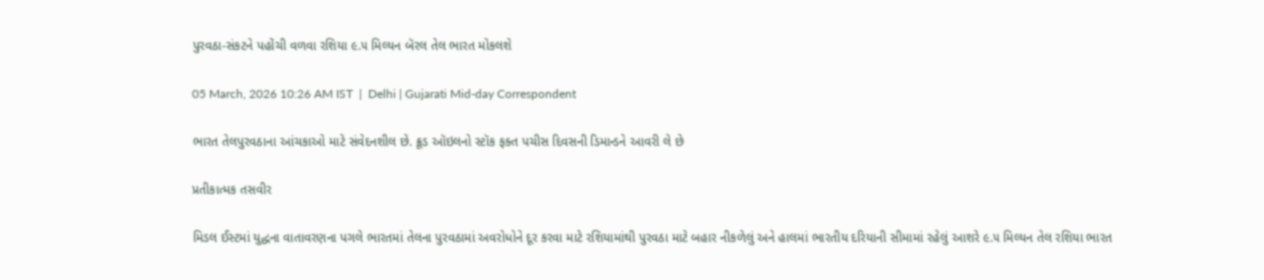પુરવઠા-સંકટને પહોંચી વળવા રશિયા ૯.૫ મિલ્યન બૅરલ તેલ ભારત મોકલશે

05 March, 2026 10:26 AM IST  |  Delhi | Gujarati Mid-day Correspondent

ભારત તેલપુરવઠાના આંચકાઓ માટે સંવેદનશીલ છે. ક્રૂડ ઑઇલનો સ્ટૉક ફક્ત પચીસ દિવસની ડિમાન્ડને આવરી લે છે

પ્રતીકાત્મક તસવીર

મિડલ ઈસ્ટમાં યુદ્ધના વાતાવરણના પગલે ભારતમાં તેલના પુરવઠામાં અવરોધોને દૂર કરવા માટે રશિયામાંથી પુરવઠા માટે બહાર નીકળેલું અને હાલમાં ભારતીય દરિયાની સીમામાં રહેલું આશરે ૯.૫ મિલ્યન તેલ રશિયા ભારત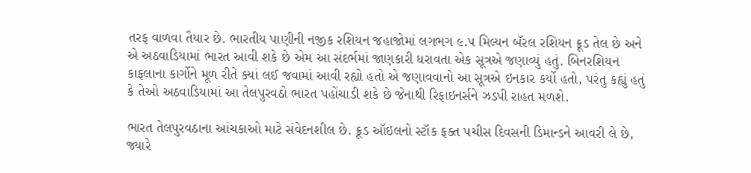તરફ વાળવા તૈયાર છે. ભારતીય પાણીની નજીક રશિયન જહાજોમાં લગભગ ૯.૫ મિલ્યન બૅરલ રશિયન ક્રૂડ તેલ છે અને એ અઠવાડિયામાં ભારત આવી શકે છે એમ આ સંદર્ભમાં જાણકારી ધરાવતા એક સૂત્રએ જણાવ્યું હતું. બિનરશિયન કાફલાના કાર્ગોને મૂળ રીતે ક્યાં લઈ જવામાં આવી રહ્યો હતો એ જણાવવાનો આ સૂત્રએ ઇનકાર કર્યો હતો, પરંતુ કહ્યું હતું કે તેઓ અઠવાડિયામાં આ તેલપુરવઠો ભારત પહોંચાડી શકે છે જેનાથી રિફાઇનર્સને ઝડપી રાહત મળશે.

ભારત તેલપુરવઠાના આંચકાઓ માટે સંવેદનશીલ છે. ક્રૂડ ઑઇલનો સ્ટૉક ફક્ત પચીસ દિવસની ડિમાન્ડને આવરી લે છે, જ્યારે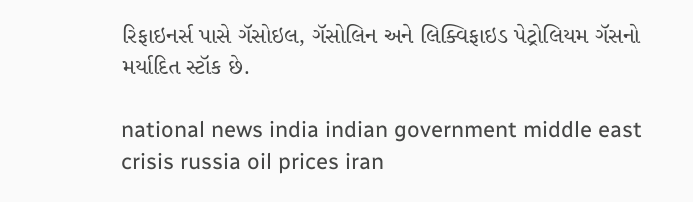રિફાઇનર્સ પાસે ગૅસોઇલ, ગૅસોલિન અને લિક્વિફાઇડ પેટ્રોલિયમ ગૅસનો મર્યાદિત સ્ટૉક છે.

national news india indian government middle east crisis russia oil prices iran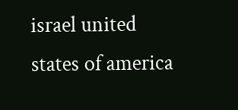israel united states of america